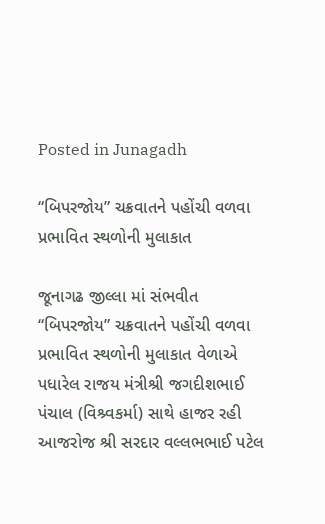Posted in Junagadh

“બિપરજોય” ચક્રવાતને પહોંચી વળવા પ્રભાવિત સ્થળોની મુલાકાત

જૂનાગઢ જીલ્લા માં સંભવીત “બિપરજોય” ચક્રવાતને પહોંચી વળવા પ્રભાવિત સ્થળોની મુલાકાત વેળાએ પધારેલ રાજય મંત્રીશ્રી જગદીશભાઈ પંચાલ (વિશ્ર્વકર્મા) સાથે હાજર રહી આજરોજ શ્રી સરદાર વલ્લભભાઈ પટેલ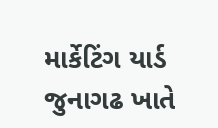માર્કેટિંગ યાર્ડ જુનાગઢ ખાતે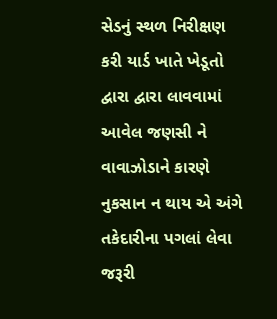સેડનું સ્થળ નિરીક્ષણ કરી યાર્ડ ખાતે ખેડૂતો દ્વારા દ્વારા લાવવામાં આવેલ જણસી ને વાવાઝોડાને કારણે નુકસાન ન થાય એ અંગે તકેદારીના પગલાં લેવા જરૂરી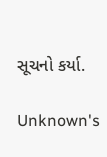સૂચનો કર્યા.

Unknown's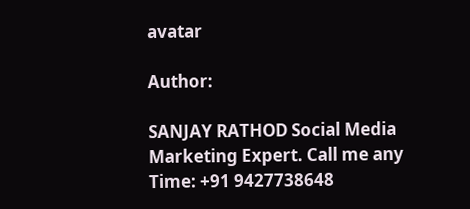avatar

Author:

SANJAY RATHOD Social Media Marketing Expert. Call me any Time: +91 9427738648